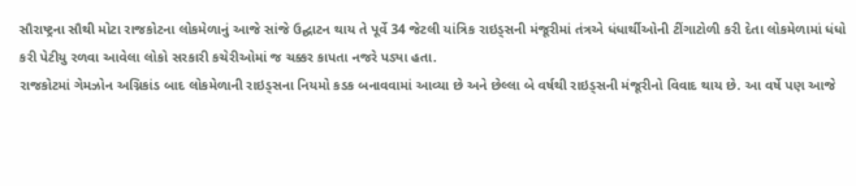સૌરાષ્ટ્રના સૌથી મોટા રાજકોટના લોકમેળાનું આજે સાંજે ઉદ્ઘાટન થાય તે પૂર્વે 34 જેટલી યાંત્રિક રાઇડ્સની મંજૂરીમાં તંત્રએ ધંધાર્થીઓની ટીંગાટોળી કરી દેતા લોકમેળામાં ધંધો કરી પેટીયુ રળવા આવેલા લોકો સરકારી કચેરીઓમાં જ ચક્કર કાપતા નજરે પડ્યા હતા.
રાજકોટમાં ગેમઝોન અગ્નિકાંડ બાદ લોકમેળાની રાઇડ્સના નિયમો કડક બનાવવામાં આવ્યા છે અને છેલ્લા બે વર્ષથી રાઇડ્સની મંજૂરીનો વિવાદ થાય છે. આ વર્ષે પણ આજે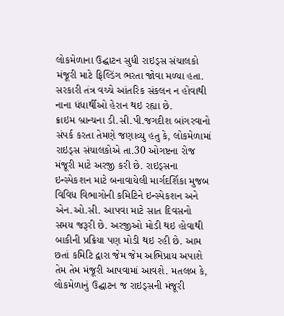લોકમેળાના ઉદ્ઘાટન સુધી રાઇડ્સ સંચાલકો મંજૂરી માટે ફિલ્ડિંગ ભરતા જોવા મળ્યા હતા. સરકારી તંત્ર વચ્ચે આંતરિક સંકલન ન હોવાથી નાના ધંધાર્થીઓ હેરાન થઇ રહ્યા છે.
ક્રાઇમ બ્રાન્ચના ડી.સી.પી.જગદીશ બાંગરવાનો સંપર્ક કરતા તેમણે જણાવ્યુ હતુ કે, લોકમેળામાં રાઇડ્સ સંચાલકોએ તા.30 ઓગષ્ટના રોજ મંજૂરી માટે અરજી કરી છે. રાઇડ્સના ઇન્સ્પેકશન માટે બનાવાયેલી માર્ગદર્શિકા મુજબ વિવિધ વિભાગોની કમિટિને ઇન્સ્પેકશન અને એન.ઓ.સી. આપવા માટે સાત દિવસનો સમય જરૂરી છે. અરજીઓ મોડી થઇ હોવાથી બાકીની પ્રક્રિયા પણ મોડી થઇ રહી છે. આમ છતાં કમિટિ દ્વારા જેમ જેમ અભિપ્રાય અપાશે તેમ તેમ મંજૂરી આપવામાં આવશે. મતલબ કે, લોકમેળાનું ઉદ્ઘાટન જ રાઇડ્સની મંજૂરી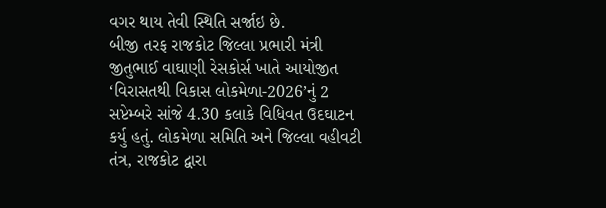વગર થાય તેવી સ્થિતિ સર્જાઇ છે.
બીજી તરફ રાજકોટ જિલ્લા પ્રભારી મંત્રી જીતુભાઈ વાઘાણી રેસકોર્સ ખાતે આયોજીત ‘વિરાસતથી વિકાસ લોકમેળા-2026’નું 2 સપ્ટેમ્બરે સાંજે 4.30 કલાકે વિધિવત ઉદઘાટન કર્યુ હતું. લોકમેળા સમિતિ અને જિલ્લા વહીવટી તંત્ર, રાજકોટ દ્વારા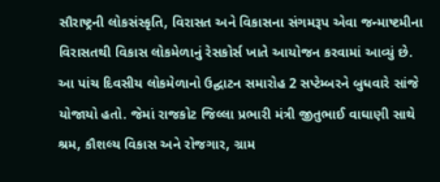સૌરાષ્ટ્રની લોકસંસ્કૃતિ, વિરાસત અને વિકાસના સંગમરૂપ એવા જન્માષ્ટમીના વિરાસતથી વિકાસ લોકમેળાનું રેસકોર્સ ખાતે આયોજન કરવામાં આવ્યું છે. આ પાંચ દિવસીય લોકમેળાનો ઉદ્ઘાટન સમારોહ 2 સપ્ટેમ્બરને બુધવારે સાંજે યોજાયો હતો. જેમાં રાજકોટ જિલ્લા પ્રભારી મંત્રી જીતુભાઈ વાઘાણી સાથે શ્રમ, કૌશલ્ય વિકાસ અને રોજગાર, ગ્રામ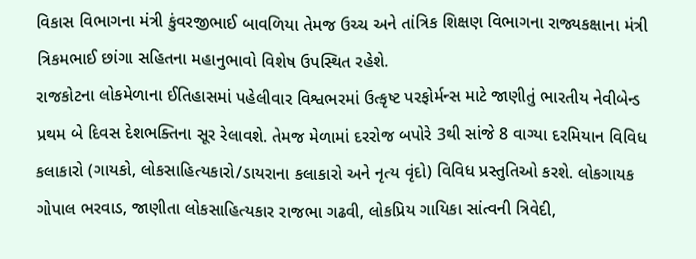વિકાસ વિભાગના મંત્રી કુંવરજીભાઈ બાવળિયા તેમજ ઉચ્ચ અને તાંત્રિક શિક્ષણ વિભાગના રાજ્યકક્ષાના મંત્રી ત્રિકમભાઈ છાંગા સહિતના મહાનુભાવો વિશેષ ઉપસ્થિત રહેશે.
રાજકોટના લોકમેળાના ઈતિહાસમાં પહેલીવાર વિશ્વભરમાં ઉત્કૃષ્ટ પરફોર્મન્સ માટે જાણીતું ભારતીય નેવીબેન્ડ પ્રથમ બે દિવસ દેશભક્તિના સૂર રેલાવશે. તેમજ મેળામાં દરરોજ બપોરે 3થી સાંજે 8 વાગ્યા દરમિયાન વિવિધ કલાકારો (ગાયકો, લોકસાહિત્યકારો/ડાયરાના કલાકારો અને નૃત્ય વૃંદો) વિવિધ પ્રસ્તુતિઓ કરશે. લોકગાયક ગોપાલ ભરવાડ, જાણીતા લોકસાહિત્યકાર રાજભા ગઢવી, લોકપ્રિય ગાયિકા સાંત્વની ત્રિવેદી,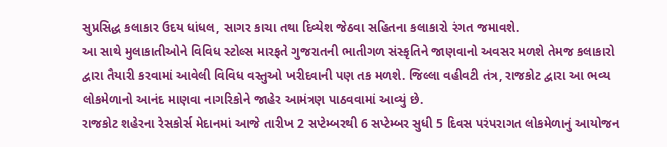સુપ્રસિદ્ધ કલાકાર ઉદય ધાંધલ, સાગર કાચા તથા દિવ્યેશ જેઠવા સહિતના કલાકારો રંગત જમાવશે.
આ સાથે મુલાકાતીઓને વિવિધ સ્ટોલ્સ મારફતે ગુજરાતની ભાતીગળ સંસ્કૃતિને જાણવાનો અવસર મળશે તેમજ કલાકારો દ્વારા તૈયારી કરવામાં આવેલી વિવિધ વસ્તુઓ ખરીદવાની પણ તક મળશે. જિલ્લા વહીવટી તંત્ર, રાજકોટ દ્વારા આ ભવ્ય લોકમેળાનો આનંદ માણવા નાગરિકોને જાહેર આમંત્રણ પાઠવવામાં આવ્યું છે.
રાજકોટ શહેરના રેસકોર્સ મેદાનમાં આજે તારીખ 2 સપ્ટેમ્બરથી 6 સપ્ટેમ્બર સુધી 5 દિવસ પરંપરાગત લોકમેળાનું આયોજન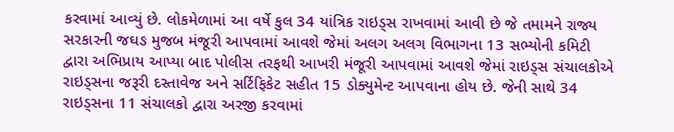કરવામાં આવ્યું છે. લોકમેળામાં આ વર્ષે કુલ 34 યાંત્રિક રાઇડ્સ રાખવામાં આવી છે જે તમામને રાજ્ય સરકારની જઘઙ મુજબ મંજૂરી આપવામાં આવશે જેમાં અલગ અલગ વિભાગના 13 સભ્યોની કમિટી દ્વારા અભિપ્રાય આપ્યા બાદ પોલીસ તરફથી આખરી મંજૂરી આપવામાં આવશે જેમાં રાઇડ્સ સંચાલકોએ રાઇડ્સના જરૂરી દસ્તાવેજ અને સર્ટિફિકેટ સહીત 15 ડોક્યુમેન્ટ આપવાના હોય છે. જેની સાથે 34 રાઇડ્સના 11 સંચાલકો દ્વારા અરજી કરવામાં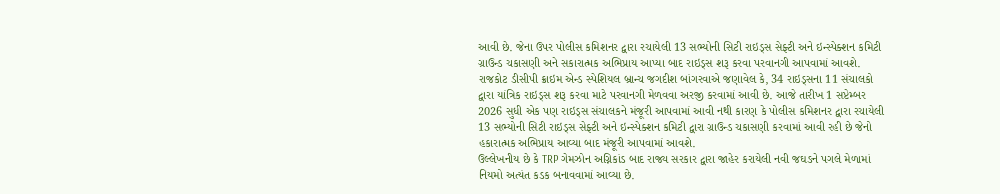આવી છે. જેના ઉપર પોલીસ કમિશનર દ્વારા રચાયેલી 13 સભ્યોની સિટી રાઇડ્સ સેફ્ટી અને ઇન્સ્પેક્શન કમિટી ગ્રાઉન્ડ ચકાસણી અને સકારાત્મક અભિપ્રાય આપ્યા બાદ રાઇડ્સ શરૂ કરવા પરવાનગી આપવામાં આવશે.
રાજકોટ ડીસીપી ક્રાઇમ એન્ડ સ્પેશિયલ બ્રાન્ચ જગદીશ બાંગરવાએ જણાવેલ કે, 34 રાઇડ્સના 11 સંચાલકો દ્વારા યાંત્રિક રાઇડ્સ શરૂ કરવા માટે પરવાનગી મેળવવા અરજી કરવામાં આવી છે. આજે તારીખ 1 સપ્ટેમ્બર 2026 સુધી એક પણ રાઇડ્સ સંચાલકને મંજૂરી આપવામાં આવી નથી કારણ કે પોલીસ કમિશનર દ્વારા રચાયેલી 13 સભ્યોની સિટી રાઇડ્સ સેફ્ટી અને ઇન્સ્પેક્શન કમિટી દ્વારા ગ્રાઉન્ડ ચકાસણી કરવામાં આવી રહી છે જેનો હકારાત્મક અભિપ્રાય આવ્યા બાદ મંજૂરી આપવામાં આવશે.
ઉલ્લેખનીય છે કે TRP ગેમઝોન અગ્નિકાંડ બાદ રાજ્ય સરકાર દ્વારા જાહેર કરાયેલી નવી જઘઙને પગલે મેળામાં નિયમો અત્યંત કડક બનાવવામાં આવ્યા છે.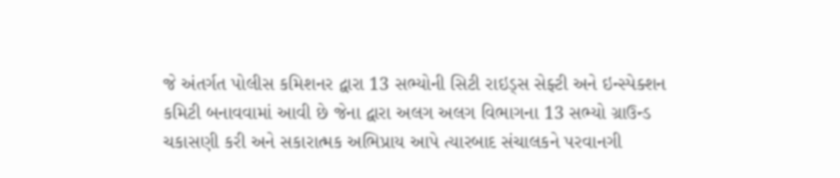જે અંતર્ગત પોલીસ કમિશનર દ્વારા 13 સભ્યોની સિટી રાઇડ્સ સેફ્ટી અને ઇન્સ્પેક્શન કમિટી બનાવવામાં આવી છે જેના દ્વારા અલગ અલગ વિભાગના 13 સભ્યો ગ્રાઉન્ડ ચકાસણી કરી અને સકારાત્મક અભિપ્રાય આપે ત્યારબાદ સંચાલકને પરવાનગી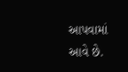આપવામાં આવે છે.